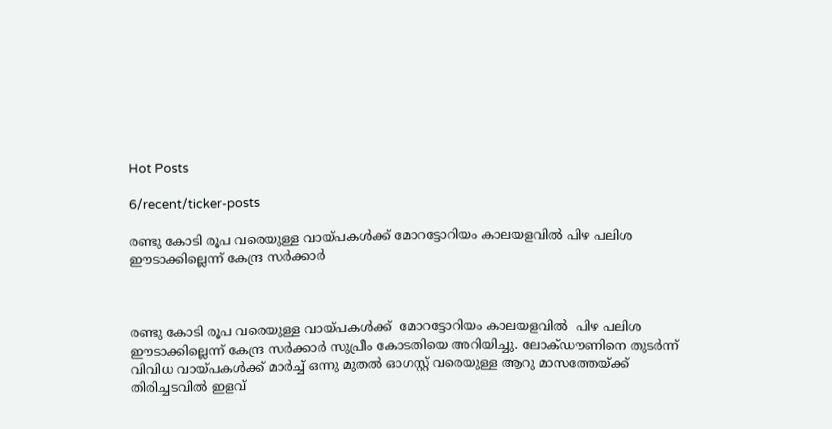Hot Posts

6/recent/ticker-posts

രണ്ടു കോടി രൂപ വരെയുള്ള വായ്പകള്‍ക്ക് മോറട്ടോറിയം കാലയളവില്‍ പിഴ പലിശ ഈടാക്കില്ലെന്ന് കേന്ദ്ര സര്‍ക്കാര്‍



രണ്ടു കോടി രൂപ വരെയുള്ള വായ്പകള്‍ക്ക്  മോറട്ടോറിയം കാലയളവില്‍  പിഴ പലിശ ഈടാക്കില്ലെന്ന് കേന്ദ്ര സര്‍ക്കാര്‍ സുപ്രീം കോടതിയെ അറിയിച്ചു. ലോക്ഡൗണിനെ തുടര്‍ന്ന്  വിവിധ വായ്പകള്‍ക്ക് മാര്‍ച്ച് ഒന്നു മുതല്‍ ഓഗസ്റ്റ് വരെയുള്ള ആറു മാസത്തേയ്ക്ക്  തിരിച്ചടവില്‍ ഇളവ്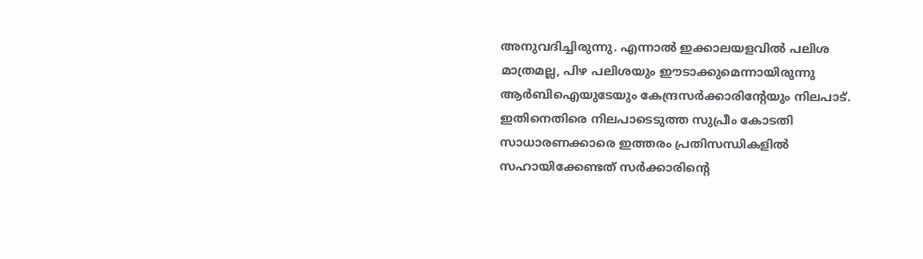അനുവദിച്ചിരുന്നു. എന്നാല്‍ ഇക്കാലയളവില്‍ പലിശ മാത്രമല്ല, പിഴ പലിശയും ഈടാക്കുമെന്നായിരുന്നു ആര്‍ബിഐയുടേയും കേന്ദ്രസര്‍ക്കാരിന്റേയും നിലപാട്. ഇതിനെതിരെ നിലപാടെടുത്ത സുപ്രീം കോടതി സാധാരണക്കാരെ ഇത്തരം പ്രതിസന്ധികളില്‍ സഹായിക്കേണ്ടത് സര്‍ക്കാരിന്റെ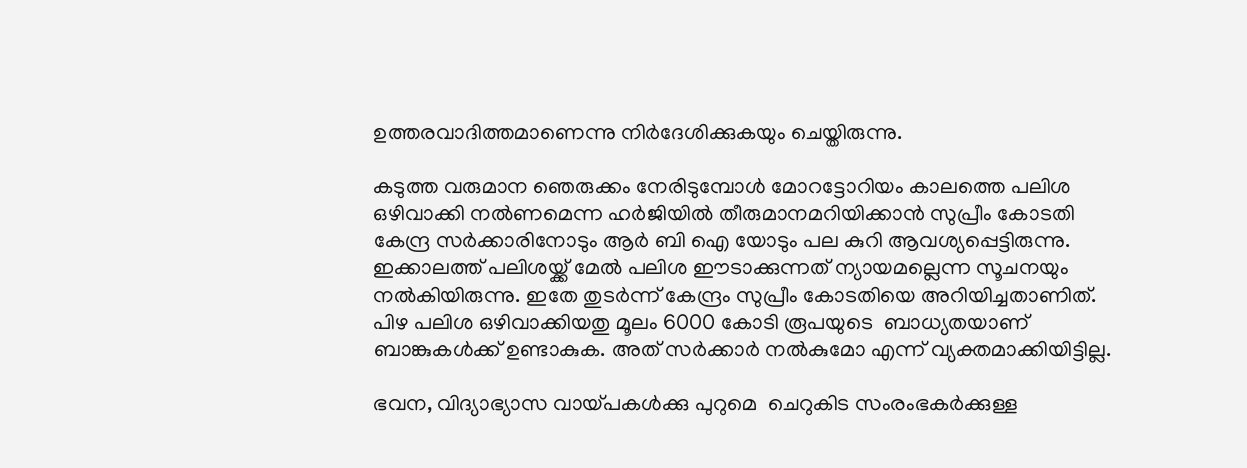ഉത്തരവാദിത്തമാണെന്നു നിര്‍ദേശിക്കുകയും ചെയ്തിരുന്നു.

കടുത്ത വരുമാന ഞെരുക്കം നേരിടുമ്പോള്‍ മോറട്ടോറിയം കാലത്തെ പലിശ ഒഴിവാക്കി നല്‍ണമെന്ന ഹര്‍ജിയില്‍ തീരുമാനമറിയിക്കാന്‍ സുപ്രീം കോടതി കേന്ദ്ര സര്‍ക്കാരിനോടും ആര്‍ ബി ഐ യോടും പല കുറി ആവശ്യപ്പെട്ടിരുന്നു. ഇക്കാലത്ത് പലിശയ്ക്ക് മേല്‍ പലിശ ഈടാക്കുന്നത് ന്യായമല്ലെന്ന സൂചനയും നല്‍കിയിരുന്നു. ഇതേ തുടര്‍ന്ന് കേന്ദ്രം സുപ്രീം കോടതിയെ അറിയിച്ചതാണിത്.  പിഴ പലിശ ഒഴിവാക്കിയതു മൂലം 6000 കോടി രൂപയുടെ  ബാധ്യതയാണ് ബാങ്കുകള്‍ക്ക് ഉണ്ടാകുക. അത് സര്‍ക്കാര്‍ നല്‍കുമോ എന്ന് വ്യക്തമാക്കിയിട്ടില്ല.

ഭവന, വിദ്യാഭ്യാസ വായ്പകള്‍ക്കു പുറുമെ  ചെറുകിട സംരംഭകര്‍ക്കുള്ള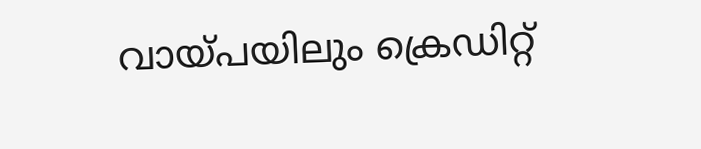വായ്പയിലും ക്രെഡിറ്റ്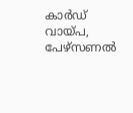കാര്‍ഡ്  വായ്പ, പേഴ്‌സണല്‍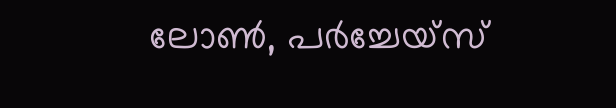ലോണ്‍, പര്‍ച്ചേയ്‌സ്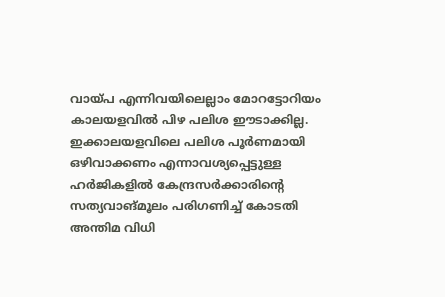വായ്പ എന്നിവയിലെല്ലാം മോറട്ടോറിയം കാലയളവില്‍ പിഴ പലിശ ഈടാക്കില്ല. ഇക്കാലയളവിലെ പലിശ പൂര്‍ണമായി ഒഴിവാക്കണം എന്നാവശ്യപ്പെട്ടുള്ള ഹര്‍ജികളിൽ കേന്ദ്രസര്‍ക്കാരിന്റെ സത്യവാങ്മൂലം പരിഗണിച്ച് കോടതി അന്തിമ വിധി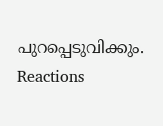പുറപ്പെടുവിക്കും.
Reactions